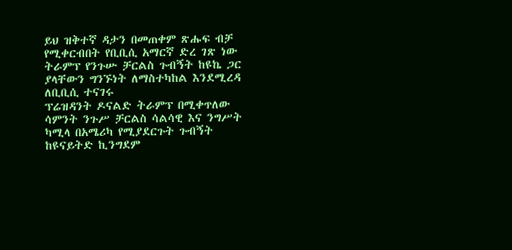ይህ ዝቅተኛ ዳታን በመጠቀም ጽሑፍ ብቻ የሚቀርብበት የቢቢሲ አማርኛ ድረ ገጽ ነው
ትራምፕ የንጉሡ ቻርልስ ጉብኝት ከዩኬ ጋር ያላቸውን ግንኙነት ለማስተካከል እንደሚረዳ ለቢቢሲ ተናገሩ
ፕሬዝዳንት ዶናልድ ትራምፕ በሚቀጥለው ሳምንት ንጉሥ ቻርልስ ሳልሳዊ እና ንግሥት ካሚላ በአሜሪካ የሚያደርጉት ጉብኝት ከዩናይትድ ኪንግደም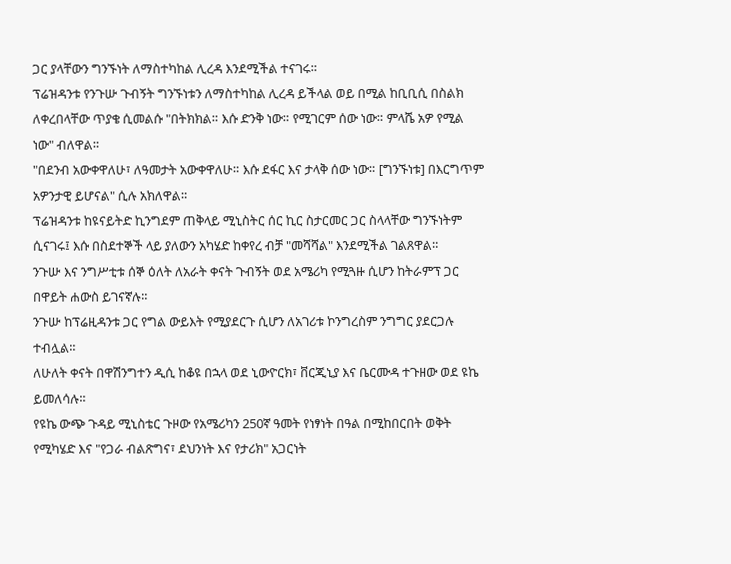ጋር ያላቸውን ግንኙነት ለማስተካከል ሊረዳ እንደሚችል ተናገሩ።
ፕሬዝዳንቱ የንጉሡ ጉብኝት ግንኙነቱን ለማስተካከል ሊረዳ ይችላል ወይ በሚል ከቢቢሲ በስልክ ለቀረበላቸው ጥያቄ ሲመልሱ "በትክክል። እሱ ድንቅ ነው። የሚገርም ሰው ነው። ምላሼ አዎ የሚል ነው" ብለዋል።
"በደንብ አውቀዋለሁ፣ ለዓመታት አውቀዋለሁ። እሱ ደፋር እና ታላቅ ሰው ነው። [ግንኙነቱ] በእርግጥም አዎንታዊ ይሆናል" ሲሉ አክለዋል።
ፕሬዝዳንቱ ከዩናይትድ ኪንግደም ጠቅላይ ሚኒስትር ሰር ኪር ስታርመር ጋር ስላላቸው ግንኙነትም ሲናገሩ፤ እሱ በስደተኞች ላይ ያለውን አካሄድ ከቀየረ ብቻ "መሻሻል" እንደሚችል ገልጸዋል።
ንጉሡ እና ንግሥቲቱ ሰኞ ዕለት ለአራት ቀናት ጉብኝት ወደ አሜሪካ የሚጓዙ ሲሆን ከትራምፕ ጋር በዋይት ሐውስ ይገናኛሉ።
ንጉሡ ከፕሬዚዳንቱ ጋር የግል ውይእት የሚያደርጉ ሲሆን ለአገሪቱ ኮንግረስም ንግግር ያደርጋሉ ተብሏል።
ለሁለት ቀናት በዋሽንግተን ዲሲ ከቆዩ በኋላ ወደ ኒውዮርክ፣ ቨርጂኒያ እና ቤርሙዳ ተጉዘው ወደ ዩኬ ይመለሳሉ።
የዩኬ ውጭ ጉዳይ ሚኒስቴር ጉዞው የአሜሪካን 250ኛ ዓመት የነፃነት በዓል በሚከበርበት ወቅት የሚካሄድ እና "የጋራ ብልጽግና፣ ደህንነት እና የታሪክ" አጋርነት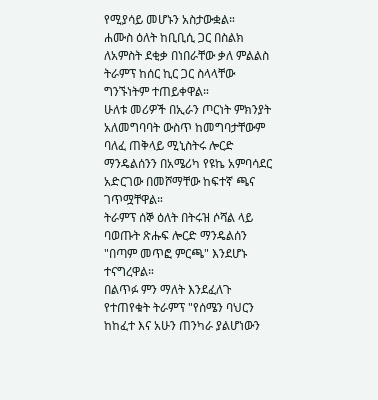የሚያሳይ መሆኑን አስታውቋል።
ሐሙስ ዕለት ከቢቢሲ ጋር በስልክ ለአምስት ደቂቃ በነበራቸው ቃለ ምልልስ ትራምፕ ከሰር ኪር ጋር ስላላቸው ግንኙነትም ተጠይቀዋል።
ሁለቱ መሪዎች በኢራን ጦርነት ምክንያት አለመግባባት ውስጥ ከመግባታቸውም ባለፈ ጠቅላይ ሚኒስትሩ ሎርድ ማንዴልሰንን በአሜሪካ የዩኬ አምባሳደር አድርገው በመሾማቸው ከፍተኛ ጫና ገጥሟቸዋል።
ትራምፕ ሰኞ ዕለት በትሩዝ ሶሻል ላይ ባወጡት ጽሑፍ ሎርድ ማንዴልሰን "በጣም መጥፎ ምርጫ" እንደሆኑ ተናግረዋል።
በልጥፉ ምን ማለት እንደፈለጉ የተጠየቁት ትራምፕ "የሰሜን ባህርን ከከፈተ እና አሁን ጠንካራ ያልሆነውን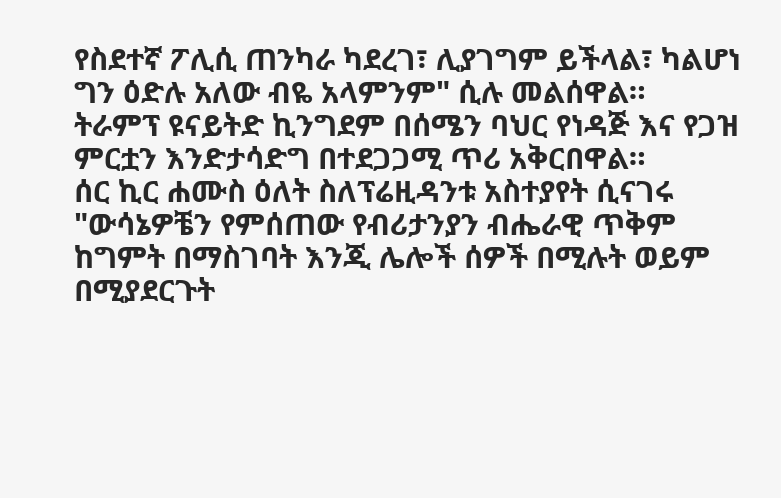የስደተኛ ፖሊሲ ጠንካራ ካደረገ፣ ሊያገግም ይችላል፣ ካልሆነ ግን ዕድሉ አለው ብዬ አላምንም" ሲሉ መልሰዋል።
ትራምፕ ዩናይትድ ኪንግደም በሰሜን ባህር የነዳጅ እና የጋዝ ምርቷን እንድታሳድግ በተደጋጋሚ ጥሪ አቅርበዋል።
ሰር ኪር ሐሙስ ዕለት ስለፕሬዚዳንቱ አስተያየት ሲናገሩ "ውሳኔዎቼን የምሰጠው የብሪታንያን ብሔራዊ ጥቅም ከግምት በማስገባት እንጂ ሌሎች ሰዎች በሚሉት ወይም በሚያደርጉት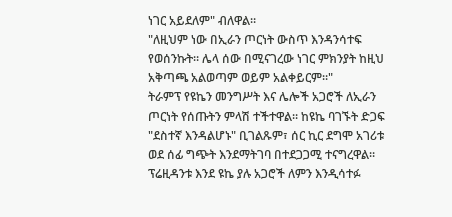ነገር አይደለም" ብለዋል።
"ለዚህም ነው በኢራን ጦርነት ውስጥ እንዳንሳተፍ የወሰንኩት። ሌላ ሰው በሚናገረው ነገር ምክንያት ከዚህ አቅጣጫ አልወጣም ወይም አልቀይርም።"
ትራምፕ የዩኬን መንግሥት እና ሌሎች አጋሮች ለኢራን ጦርነት የሰጡትን ምላሽ ተችተዋል። ከዩኬ ባገኙት ድጋፍ "ደስተኛ እንዳልሆኑ" ቢገልጹም፣ ሰር ኪር ደግሞ አገሪቱ ወደ ሰፊ ግጭት እንደማትገባ በተደጋጋሚ ተናግረዋል።
ፕሬዚዳንቱ እንደ ዩኬ ያሉ አጋሮች ለምን እንዲሳተፉ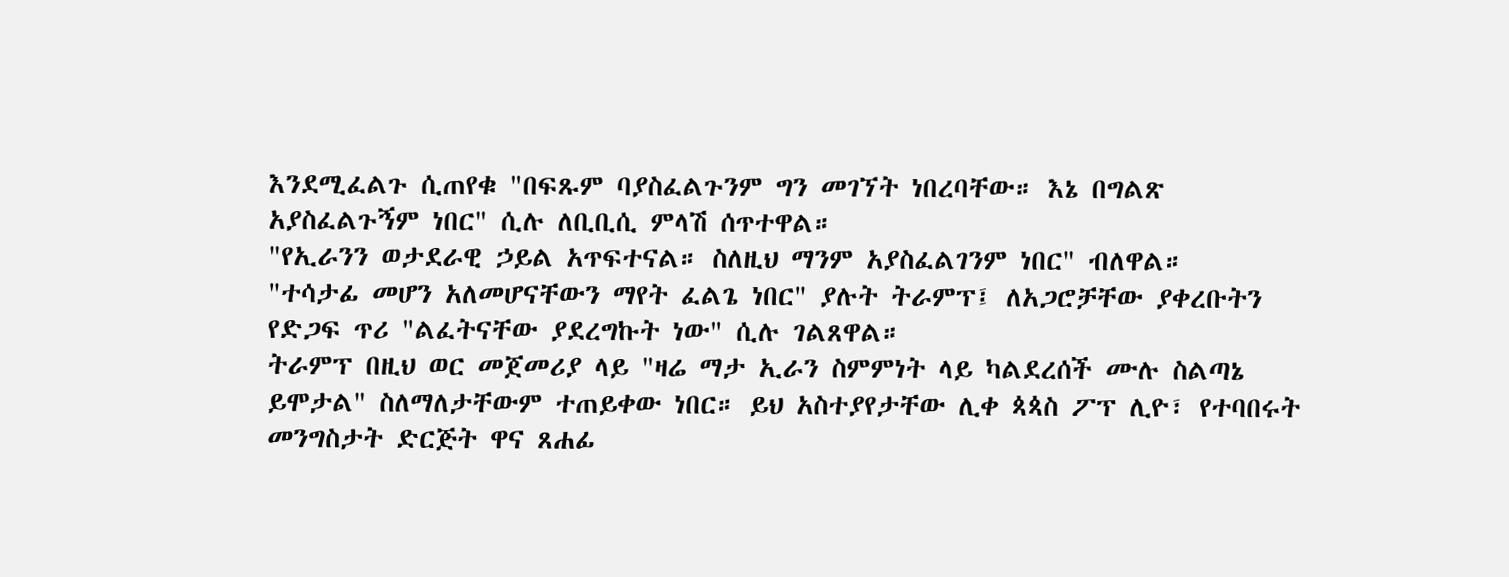እንደሚፈልጉ ሲጠየቁ "በፍጹም ባያስፈልጉንም ግን መገኘት ነበረባቸው። እኔ በግልጽ አያስፈልጉኝም ነበር" ሲሉ ለቢቢሲ ምላሽ ሰጥተዋል።
"የኢራንን ወታደራዊ ኃይል አጥፍተናል። ስለዚህ ማንም አያስፈልገንም ነበር" ብለዋል።
"ተሳታፊ መሆን አለመሆናቸውን ማየት ፈልጌ ነበር" ያሉት ትራምፕ፤ ለአጋሮቻቸው ያቀረቡትን የድጋፍ ጥሪ "ልፈትናቸው ያደረግኩት ነው" ሲሉ ገልጸዋል።
ትራምፕ በዚህ ወር መጀመሪያ ላይ "ዛሬ ማታ ኢራን ስምምነት ላይ ካልደረሰች ሙሉ ስልጣኔ ይሞታል" ስለማለታቸውም ተጠይቀው ነበር። ይህ አስተያየታቸው ሊቀ ጳጳስ ፖፕ ሊዮ፣ የተባበሩት መንግስታት ድርጅት ዋና ጸሐፊ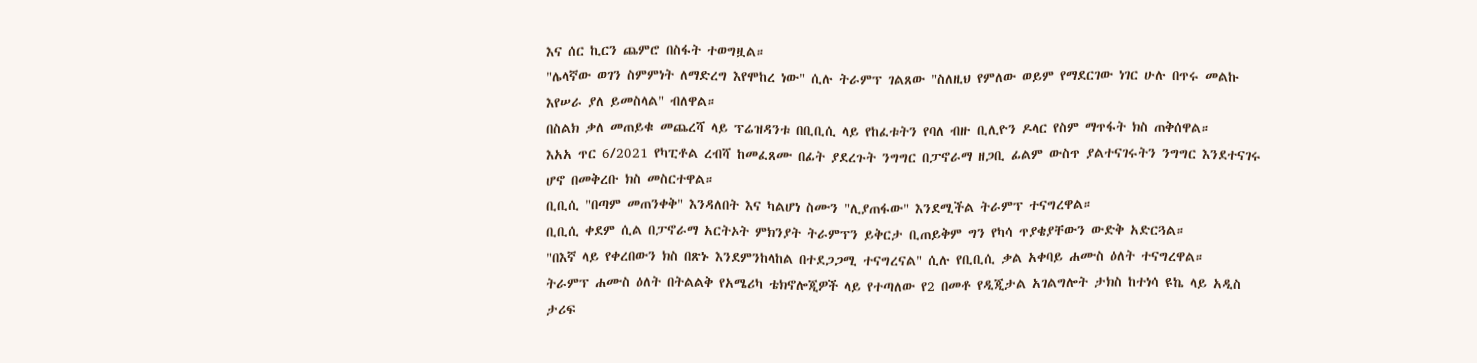እና ሰር ኪርን ጨምሮ በስፋት ተወግዟል።
"ሌላኛው ወገን ስምምነት ለማድረግ እየሞከረ ነው" ሲሉ ትራምፕ ገልጸው "ስለዚህ የምለው ወይም የማደርገው ነገር ሁሉ በጥሩ መልኩ እየሠራ ያለ ይመስላል" ብለዋል።
በስልክ ቃለ መጠይቁ መጨረሻ ላይ ፕሬዝዳንቱ በቢቢሲ ላይ የከፈቱትን የባለ ብዙ ቢሊዮን ዶላር የስም ማጥፋት ክስ ጠቅሰዋል።
እአአ ጥር 6/2021 የካፒቶል ረብሻ ከመፈጸሙ በፊት ያደረጉት ንግግር በፓኖራማ ዘጋቢ ፊልም ውስጥ ያልተናገሩትን ንግግር እንደተናገሩ ሆኖ በመቅረቡ ክስ መስርተዋል።
ቢቢሲ "በጣም መጠንቀቅ" እንዳለበት እና ካልሆነ ስሙን "ሊያጠፋው" እንደሚችል ትራምፕ ተናግረዋል።
ቢቢሲ ቀደም ሲል በፓኖራማ አርትኦት ምክንያት ትራምፕን ይቅርታ ቢጠይቅም ግን የካሳ ጥያቄያቸውን ውድቅ አድርጓል።
"በእኛ ላይ የቀረበውን ክስ በጽኑ እንደምንከላከል በተደጋጋሚ ተናግረናል" ሲሉ የቢቢሲ ቃል አቀባይ ሐሙስ ዕለት ተናግረዋል።
ትራምፕ ሐሙስ ዕለት በትልልቅ የአሜሪካ ቴክኖሎጂዎች ላይ የተጣለው የ2 በመቶ የዲጂታል አገልግሎት ታክስ ከተነሳ ዩኬ ላይ አዲስ ታሪፍ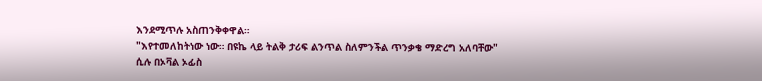እንደሚጥሉ አስጠንቅቀዋል።
"እየተመለከትነው ነው። በዩኬ ላይ ትልቅ ታሪፍ ልንጥል ስለምንችል ጥንቃቄ ማድረግ አለባቸው" ሲሉ በኦቫል ኦፊስ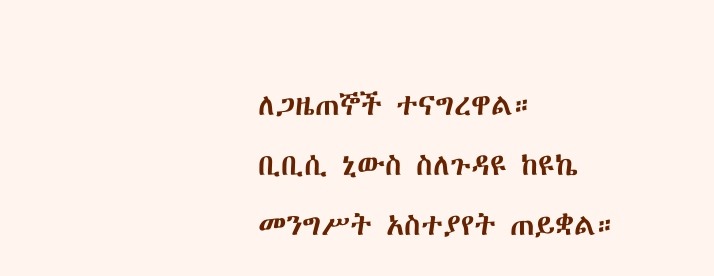ለጋዜጠኞች ተናግረዋል።
ቢቢሲ ኒውስ ስለጉዳዩ ከዩኬ መንግሥት አስተያየት ጠይቋል።